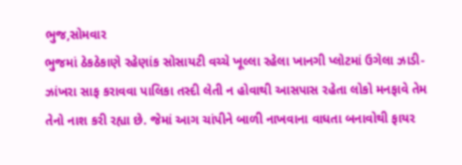ભુજ,સોમવાર
ભુજમાં ઠેકઠેકાણે રહેણાંક સોસાયટી વચ્ચે ખૂલ્લા રહેલા ખાનગી પ્લોટમાં ઉગેલા ઝાડી-ઝાંખરા સાફ કરાવવા પાલિકા તસ્દી લેતી ન હોવાથી આસપાસ રહેતા લોકો મનફાવે તેમ તેનો નાશ કરી રહ્યા છે. જેમાં આગ ચાંપીને બાળી નાખવાના વાધતા બનાવોથી ફાયર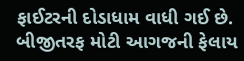ફાઈટરની દોડાધામ વાધી ગઈ છે. બીજીતરફ મોટી આગજની ફેલાય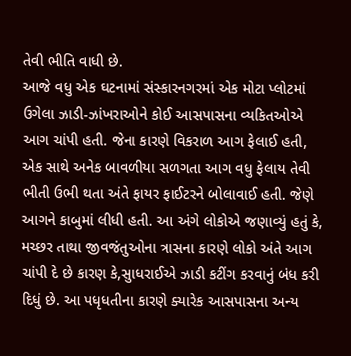તેવી ભીતિ વાધી છે.
આજે વધુ એક ઘટનામાં સંસ્કારનગરમાં એક મોટા પ્લોટમાં ઉગેલા ઝાડી-ઝાંખરાઓને કોઈ આસપાસના વ્યકિતઓએ આગ ચાંપી હતી. જેના કારણે વિકરાળ આગ ફેલાઈ હતી, એક સાથે અનેક બાવળીયા સળગતા આગ વધુ ફેલાય તેવી ભીતી ઉભી થતા અંતે ફાયર ફાઈટરને બોલાવાઈ હતી. જેણે આગને કાબુમાં લીધી હતી. આ અંગે લોકોએ જણાવ્યું હતું કે, મચ્છર તાથા જીવજંતુઓના ત્રાસના કારણે લોકો અંતે આગ ચાંપી દે છે કારણ કે,સુાધરાઈએ ઝાડી કટીંગ કરવાનું બંધ કરી દિધું છે. આ પધૃધતીના કારણે ક્યારેક આસપાસના અન્ય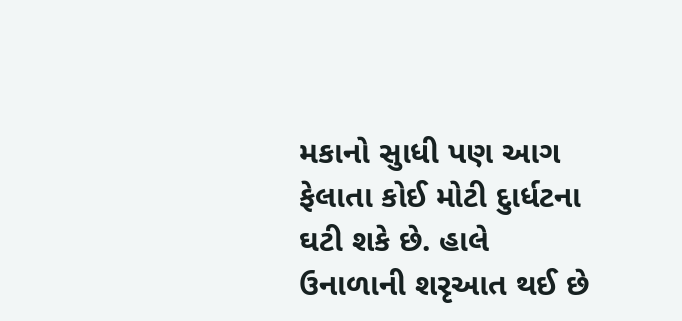મકાનો સુાધી પણ આગ ફેલાતા કોઈ મોટી દુાર્ધટના ઘટી શકે છે. હાલે ઉનાળાની શરૃઆત થઈ છે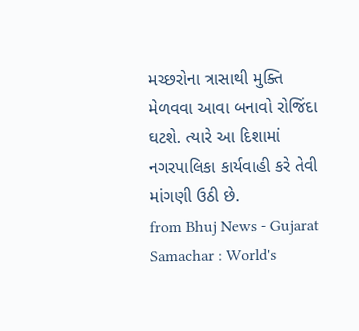મચ્છરોના ત્રાસાથી મુક્તિ મેળવવા આવા બનાવો રોજિંદા ઘટશે. ત્યારે આ દિશામાં નગરપાલિકા કાર્યવાહી કરે તેવી માંગણી ઉઠી છે.
from Bhuj News - Gujarat Samachar : World's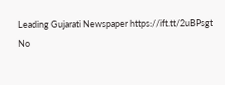Leading Gujarati Newspaper https://ift.tt/2uBPsgt
No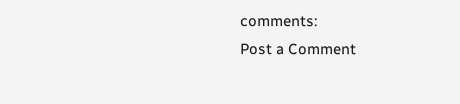comments:
Post a Comment